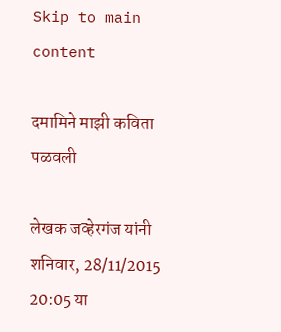Skip to main content

दमामिने माझी कविता पळवली

लेखक जव्हेरगंज यांनी शनिवार, 28/11/2015 20:05 या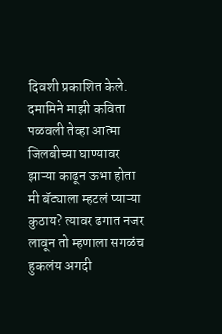दिवशी प्रकाशित केले.
दमामिने माझी कविता पळवली तेव्हा आत्मा जिलबीच्या घाण्यावर झाऱ्या काढून ऊभा होता मी बॅट्याला म्हटलं प्याऱ्या कुठाय? त्यावर ढगात नजर लावून तो म्हणाला सगळंच हुकलंय अगदी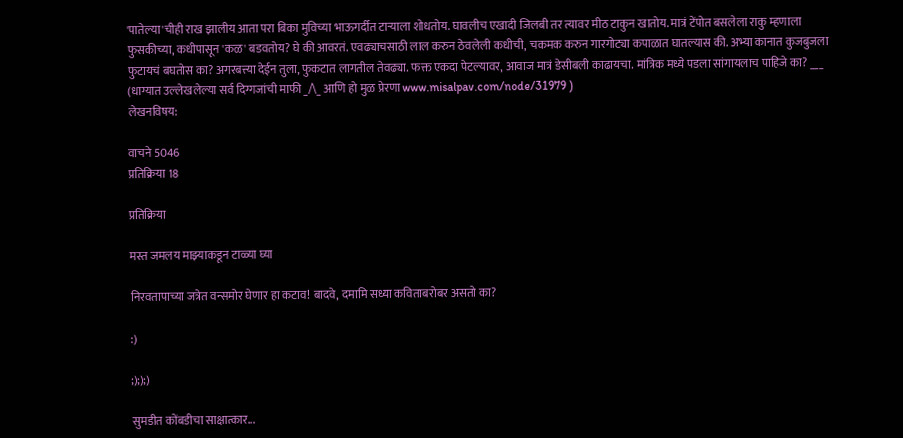'पातेल्या'चीही राख झालीय आता परा बिका मुविच्या भाऊगर्दीत टाऱ्याला शोधतोय. घावलीच एखादी जिलबी तर त्यावर मीठ टाकुन खातोय. मात्रं टेंपोत बसलेला राकु म्हणाला फुसकीच्या, कधीपासून 'कळ' बडवतोय? घे की आवरतं. एवढ्याचसाठी लाल करुन ठेवलेली कधीची, चकमक करुन गारगोट्या कपाळात घातल्यास की. अभ्या कानात कुजबुजला फुटायचं बघतोस का? अगरबत्त्या देईन तुला, फुकटात लागतील तेवढ्या. फक्त एकदा पेटल्यावर, आवाज मात्रं डेसीबली काढायचा. मांत्रिक मध्ये पडला सांगायलाच पाहिजे का? ___ (धाग्यात उल्लेखलेल्या सर्व दिग्गजांची माफी _/\_ आणि हो मुळ प्रेरणा www.misalpav.com/node/31979 )
लेखनविषय:

वाचने 5046
प्रतिक्रिया 18

प्रतिक्रिया

मस्त जमलय माझ्याकडून टाळ्या घ्या

निरवतापाच्या जत्रेत वन्समोर घेणार हा कटाव! बादवे, दमामि सध्या कविताबरोबर असतो का?

:)

;););)

सुमडीत कोंबडीचा साक्षात्कार...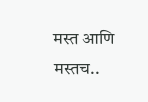मस्त आणि मस्तच..